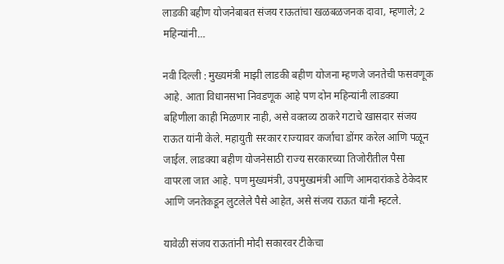लाडकी बहीण योजनेबाबत संजय राऊतांचा खळबळजनक दावा, म्हणाले; 2 महिन्यांनी…

नवी दिल्ली : मुख्यमंत्री माझी लाडकी बहीण योजना म्हणजे जनतेची फसवणूक आहे. आता विधानसभा निवडणूक आहे पण दोन महिन्यांनी लाडक्या बहिणीला काही मिळणार नाही, असे वक्तव्य ठाकरे गटाचे खासदार संजय राऊत यांनी केले. महायुती सरकार राज्यावर कर्जाचा डोंगर करेल आणि पळून जाईल. लाडक्या बहीण योजनेसाठी राज्य सरकारच्या तिजोरीतील पैसा वापरला जात आहे. पण मुख्यमंत्री, उपमुख्यमंत्री आणि आमदारांकडे ठेकेदार आणि जनतेकडून लुटलेले पैसे आहेत, असे संजय राऊत यांनी म्हटले.

यावेळी संजय राऊतांनी मोदी सकारवर टीकेचा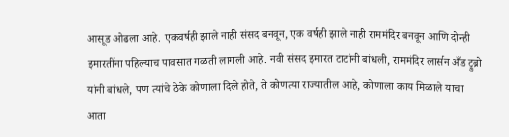आसूड ओढला आहे. एकवर्षही झाले नाही संसद बनवून, एक वर्षही झाले नाही राममंदिर बनवून आणि दोन्ही इमारतींना पहिल्याच पावसात गळती लागली आहे. नवी संसद इमारत टाटांनी बांधली, राममंदिर लार्सन अँड ट्रुब्रो यांनी बांधले, पण त्यांचे ठेके कोणाला दिले होते, ते कोणत्या राज्यातील आहे, कोणाला काय मिळाले याचा आता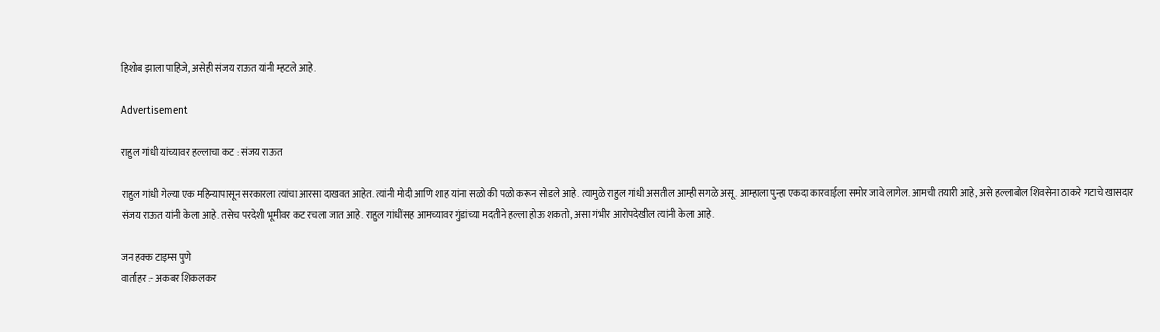हिशोब झाला पाहिजे, असेही संजय राऊत यांनी म्हटले आहे.

Advertisement

राहुल गांधी यांच्यावर हल्लाचा कट : संजय राऊत

राहुल गांधी गेल्या एक महिन्यापासून सरकारला त्यांचा आरसा दाखवत आहेत. त्यांनी मोदी आणि शाह यांना सळो की पळो करून सोडले आहे. त्यामुळे राहुल गांधी असतील आम्ही सगळे असू. आम्हाला पुन्हा एकदा कारवाईला समोर जावे लागेल. आमची तयारी आहे, असे हल्लाबोल शिवसेना ठाकरे गटाचे खासदार संजय राऊत यांनी केला आहे. तसेच परदेशी भूमीवर कट रचला जात आहे. राहुल गांधींसह आमच्यावर गुंडांच्या मदतीने हल्ला होऊ शकतो, असा गंभीर आरोपदेखील त्यांनी केला आहे.

जन हक्क टाइम्स पुणे
वार्ताहर :- अकबर शिकलकर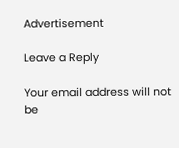Advertisement

Leave a Reply

Your email address will not be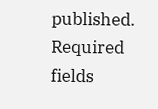published. Required fields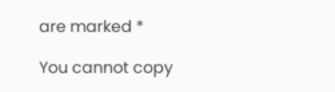are marked *

You cannot copy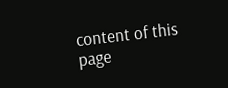content of this page